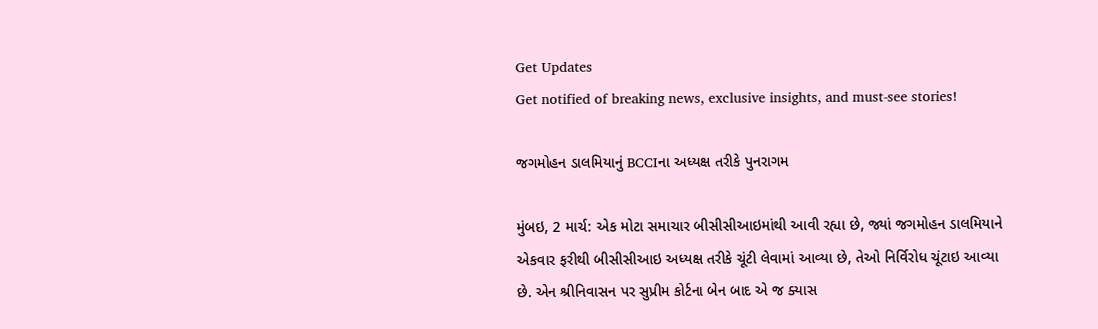Get Updates
Get notified of breaking news, exclusive insights, and must-see stories!

જગમોહન ડાલમિયાનું BCCIના અધ્યક્ષ તરીકે પુનરાગમ

મુંબઇ, 2 માર્ચ: એક મોટા સમાચાર બીસીસીઆઇમાંથી આવી રહ્યા છે, જ્યાં જગમોહન ડાલમિયાને એકવાર ફરીથી બીસીસીઆઇ અધ્યક્ષ તરીકે ચૂંટી લેવામાં આવ્યા છે, તેઓ નિર્વિરોધ ચૂંટાઇ આવ્યા છે. એન શ્રીનિવાસન પર સુપ્રીમ કોર્ટના બેન બાદ એ જ ક્યાસ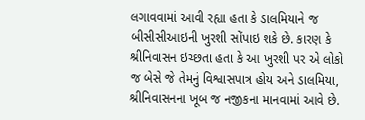લગાવવામાં આવી રહ્યા હતા કે ડાલમિયાને જ બીસીસીઆઇની ખુરશી સોંપાઇ શકે છે. કારણ કે શ્રીનિવાસન ઇચ્છતા હતા કે આ ખુરશી પર એ લોકો જ બેસે જે તેમનું વિશ્વાસપાત્ર હોય અને ડાલમિયા, શ્રીનિવાસનના ખૂબ જ નજીકના માનવામાં આવે છે.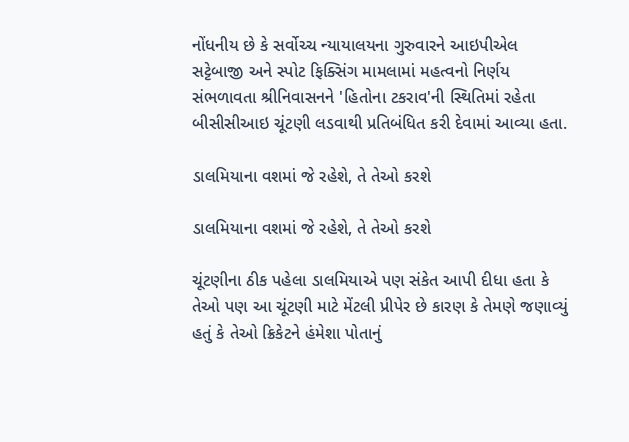નોંધનીય છે કે સર્વોચ્ચ ન્યાયાલયના ગુરુવારને આઇપીએલ સટ્ટેબાજી અને સ્પોટ ફિક્સિંગ મામલામાં મહત્વનો નિર્ણય સંભળાવતા શ્રીનિવાસનને 'હિતોના ટકરાવ'ની સ્થિતિમાં રહેતા બીસીસીઆઇ ચૂંટણી લડવાથી પ્રતિબંધિત કરી દેવામાં આવ્યા હતા.

ડાલમિયાના વશમાં જે રહેશે, તે તેઓ કરશે

ડાલમિયાના વશમાં જે રહેશે, તે તેઓ કરશે

ચૂંટણીના ઠીક પહેલા ડાલમિયાએ પણ સંકેત આપી દીધા હતા કે તેઓ પણ આ ચૂંટણી માટે મેંટલી પ્રીપેર છે કારણ કે તેમણે જણાવ્યું હતું કે તેઓ ક્રિકેટને હંમેશા પોતાનું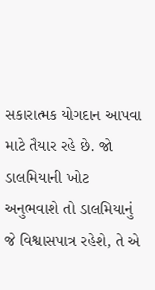સકારાત્મક યોગદાન આપવા માટે તૈયાર રહે છે. જો ડાલમિયાની ખોટ અનુભવાશે તો ડાલમિયાનું જે વિશ્વાસપાત્ર રહેશે, તે એ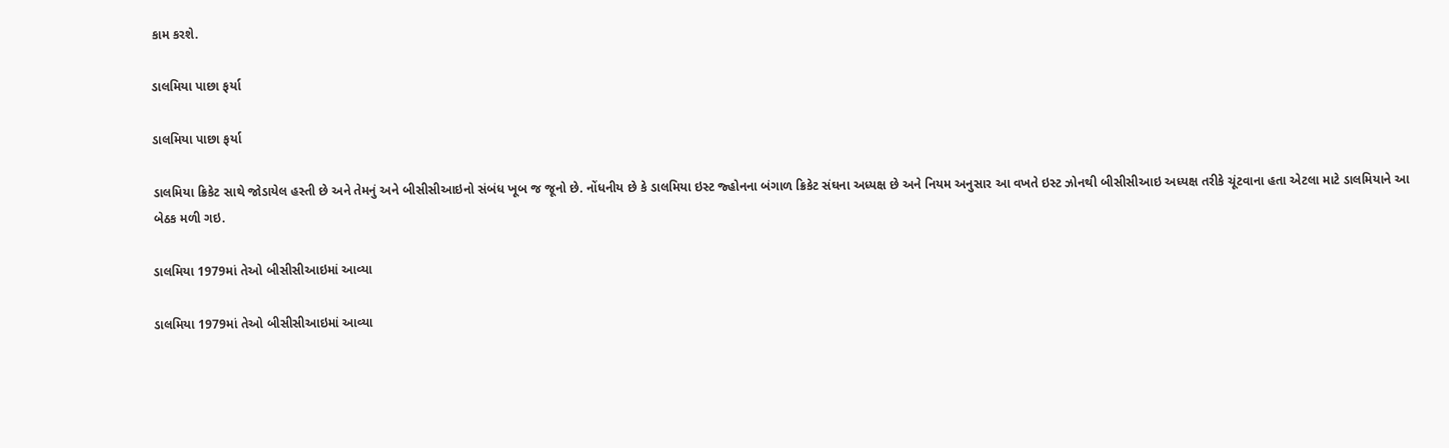કામ કરશે.

ડાલમિયા પાછા ફર્યા

ડાલમિયા પાછા ફર્યા

ડાલમિયા ક્રિકેટ સાથે જોડાયેલ હસ્તી છે અને તેમનું અને બીસીસીઆઇનો સંબંધ ખૂબ જ જૂનો છે. નોંધનીય છે કે ડાલમિયા ઇસ્ટ જ્હોનના બંગાળ ક્રિકેટ સંઘના અધ્યક્ષ છે અને નિયમ અનુસાર આ વખતે ઇસ્ટ ઝોનથી બીસીસીઆઇ અધ્યક્ષ તરીકે ચૂંટવાના હતા એટલા માટે ડાલમિયાને આ બેઠક મળી ગઇ.

ડાલમિયા 1979માં તેઓ બીસીસીઆઇમાં આવ્યા

ડાલમિયા 1979માં તેઓ બીસીસીઆઇમાં આવ્યા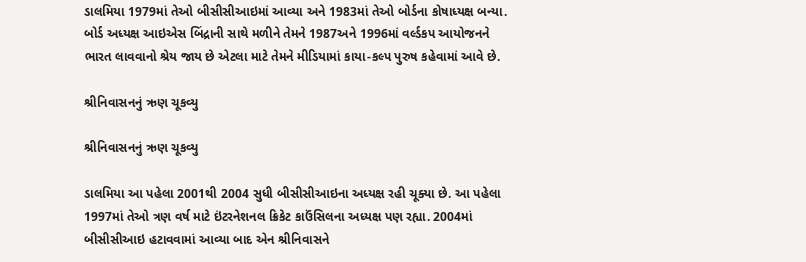ડાલમિયા 1979માં તેઓ બીસીસીઆઇમાં આવ્યા અને 1983માં તેઓ બોર્ડના કોષાધ્યક્ષ બન્યા. બોર્ડ અધ્યક્ષ આઇએસ બિંદ્રાની સાથે મળીને તેમને 1987અને 1996માં વર્લ્ડકપ આયોજનને ભારત લાવવાનો શ્રેય જાય છે એટલા માટે તેમને મીડિયામાં કાયા-કલ્પ પુરુષ કહેવામાં આવે છે.

શ્રીનિવાસનનું ઋણ ચૂકવ્યુ

શ્રીનિવાસનનું ઋણ ચૂકવ્યુ

ડાલમિયા આ પહેલા 2001થી 2004 સુધી બીસીસીઆઇના અધ્યક્ષ રહી ચૂક્યા છે. આ પહેલા 1997માં તેઓ ત્રણ વર્ષ માટે ઇંટરનેશનલ ક્રિકેટ કાઉંસિલના અધ્યક્ષ પણ રહ્યા. 2004માં બીસીસીઆઇ હટાવવામાં આવ્યા બાદ એન શ્રીનિવાસને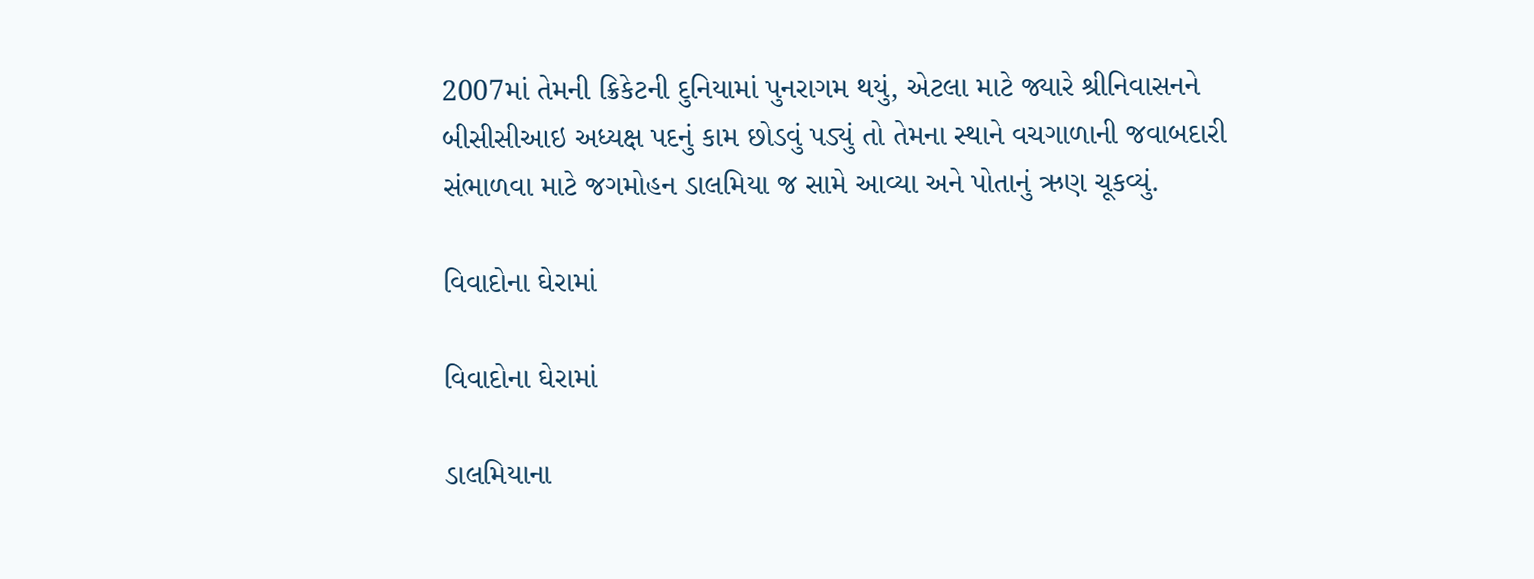2007માં તેમની ક્રિકેટની દુનિયામાં પુનરાગમ થયું, એટલા માટે જ્યારે શ્રીનિવાસનને બીસીસીઆઇ અધ્યક્ષ પદનું કામ છોડવું પડ્યું તો તેમના સ્થાને વચગાળાની જવાબદારી સંભાળવા માટે જગમોહન ડાલમિયા જ સામે આવ્યા અને પોતાનું ઋણ ચૂકવ્યું.

વિવાદોના ઘેરામાં

વિવાદોના ઘેરામાં

ડાલમિયાના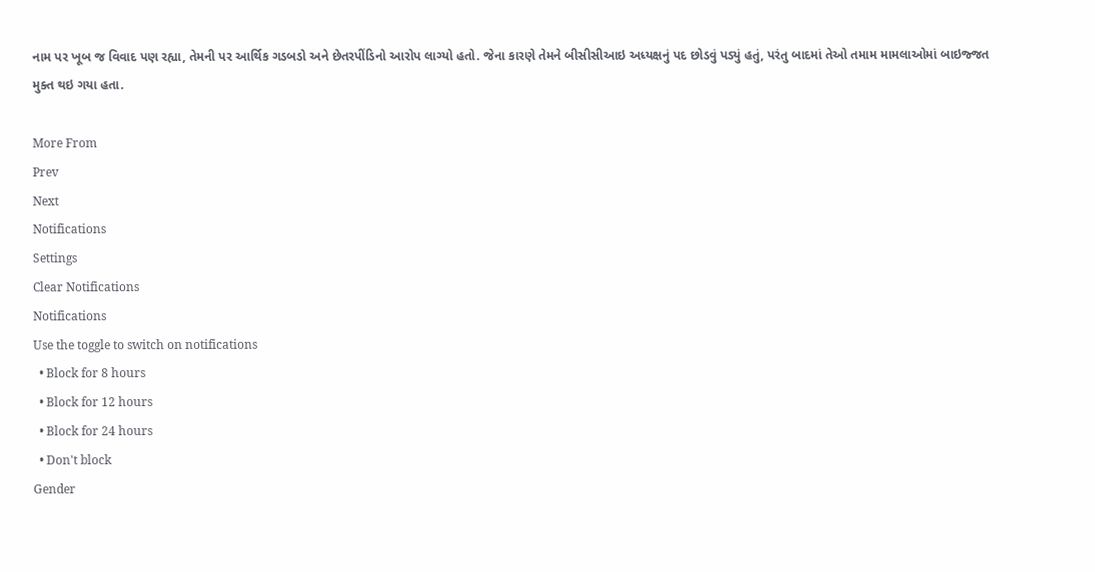નામ પર ખૂબ જ વિવાદ પણ રહ્યા, તેમની પર આર્થિક ગડબડો અને છેતરપીંડિનો આરોપ લાગ્યો હતો. જેના કારણે તેમને બીસીસીઆઇ અધ્યક્ષનું પદ છોડવું પડ્યું હતું, પરંતુ બાદમાં તેઓ તમામ મામલાઓમાં બાઇજ્જત મુક્ત થઇ ગયા હતા.

More From
Prev
Next
Notifications
Settings
Clear Notifications
Notifications
Use the toggle to switch on notifications
  • Block for 8 hours
  • Block for 12 hours
  • Block for 24 hours
  • Don't block
Gender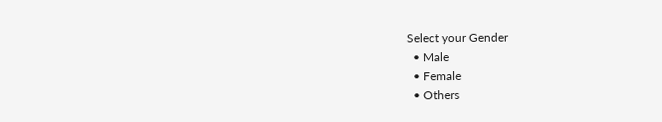Select your Gender
  • Male
  • Female
  • Others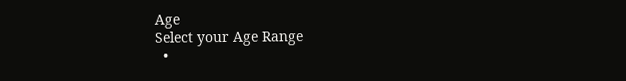Age
Select your Age Range
  •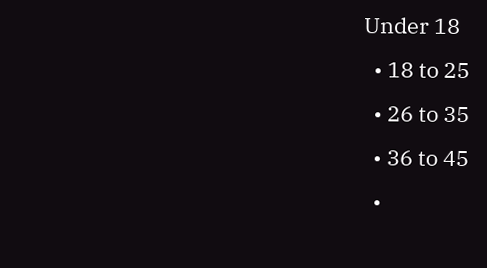Under 18
  • 18 to 25
  • 26 to 35
  • 36 to 45
  •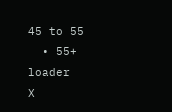45 to 55
  • 55+
loader
X